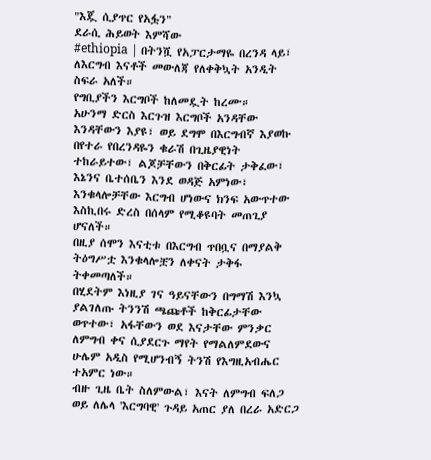"እጇ ሲያጥር የአፏን"
ደራሲ ሕይወት እምሻው
#ethiopia | በትንሿ የአፓርታማዬ በረንዳ ላይ፣ ለእርግብ እናቶች መውለጃ የለቀቅኳት አንዲት ስፍራ አለች።
የግቢያችን እርግቦች ከለመዷት ከረሙ።
አሁንማ ድርስ እርጉዝ እርግቦች አንዳቸው እንዳቸውን እያዩ፣ ወይ ደግሞ በእርግብኛ እያወኩ በየተራ የበረንዳዬን ቁራሽ በጊዜያዊነት ተከራይተው፣ ልጆቻቸውን በቅርፊት ታቅፈው፣ እኔንና ቤተሰቤን እንደ ወዳጅ አምነው፣ እንቁላሎቻቸው እርግብ ሆነውና ክንፍ አውጥተው እስኪበሩ ድረስ በሰላም የሚቆዩባት መጠጊያ ሆናለች።
በዚያ ሰሞን እናቲቱ በእርግብ ጥበቧና በማያልቅ ትዕግሥቷ እንቁላሎቿን ለቀናት ታቅፋ ትቀመጣለች።
በሂደትም እነዚያ ገና ዓይናቸውን በግማሽ እንኳ ያልገለጡ ትንንሽ ጫጩቶች ከቅርፊታቸው ወጥተው፣ አፋቸውን ወደ እናታቸው ምንቃር ለምግብ ቀና ሲያደርጉ ማየት የማልለምደውና ሁሌም አዲስ የሚሆንብኝ ትንሽ የእግዚአብሔር ተአምር ነው።
ብዙ ጊዜ ቤት ስለምውል፣ እናት ለምግብ ፍለጋ ወይ ለሌላ 'እርግባዊ' ጉዳይ አጠር ያለ በረራ አድርጋ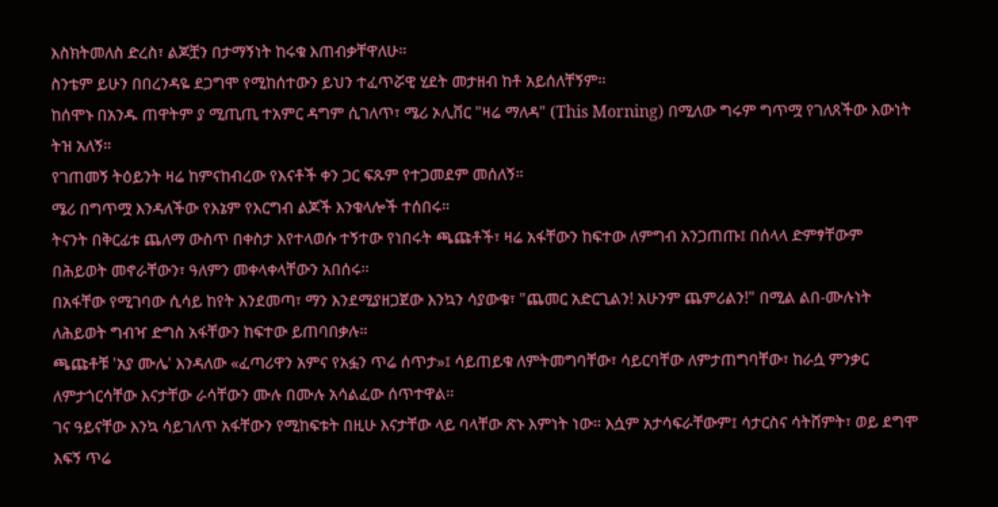እስክትመለስ ድረስ፣ ልጆቿን በታማኝነት ከሩቁ እጠብቃቸዋለሁ።
ስንቴም ይሁን በበረንዳዬ ደጋግሞ የሚከሰተውን ይህን ተፈጥሯዊ ሂደት መታዘብ ከቶ አይሰለቸኝም።
ከሰሞኑ በአንዱ ጠዋትም ያ ሚጢጢ ተአምር ዳግም ሲገለጥ፣ ሜሪ ኦሊቨር "ዛሬ ማለዳ" (This Morning) በሚለው ግሩም ግጥሟ የገለጸችው እውነት ትዝ አለኝ።
የገጠመኝ ትዕይንት ዛሬ ከምናከብረው የእናቶች ቀን ጋር ፍጹም የተጋመደም መሰለኝ።
ሜሪ በግጥሟ እንዳለችው የእኔም የእርግብ ልጆች እንቁላሎች ተሰበሩ።
ትናንት በቅርፊቱ ጨለማ ውስጥ በቀስታ እየተላወሱ ተኝተው የነበሩት ጫጩቶች፣ ዛሬ አፋቸውን ከፍተው ለምግብ አንጋጠጡ፤ በሰላላ ድምፃቸውም በሕይወት መኖራቸውን፣ ዓለምን መቀላቀላቸውን አበሰሩ።
በአፋቸው የሚገባው ሲሳይ ከየት እንደመጣ፣ ማን እንደሚያዘጋጀው እንኳን ሳያውቁ፣ "ጨመር አድርጊልን! አሁንም ጨምሪልን!" በሚል ልበ-ሙሉነት ለሕይወት ግብዣ ድግስ አፋቸውን ከፍተው ይጠባበቃሉ።
ጫጩቶቹ 'አያ ሙሌ' እንዳለው «ፈጣሪዋን አምና የአፏን ጥሬ ሰጥታ»፤ ሳይጠይቁ ለምትመግባቸው፣ ሳይርባቸው ለምታጠግባቸው፣ ከራሷ ምንቃር ለምታጎርሳቸው እናታቸው ራሳቸውን ሙሉ በሙሉ አሳልፈው ሰጥተዋል።
ገና ዓይናቸው እንኳ ሳይገለጥ አፋቸውን የሚከፍቱት በዚሁ እናታቸው ላይ ባላቸው ጽኑ እምነት ነው። እሷም አታሳፍራቸውም፤ ሳታርስና ሳትሸምት፣ ወይ ደግሞ እፍኝ ጥሬ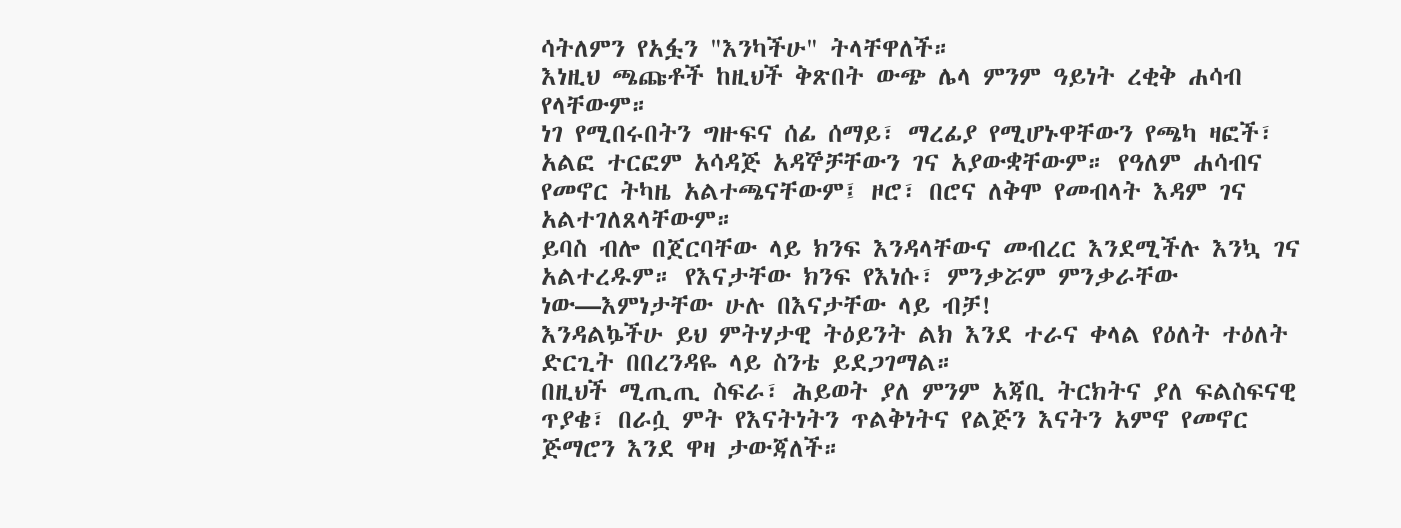ሳትለምን የአፏን "እንካችሁ" ትላቸዋለች።
እነዚህ ጫጩቶች ከዚህች ቅጽበት ውጭ ሌላ ምንም ዓይነት ረቂቅ ሐሳብ የላቸውም።
ነገ የሚበሩበትን ግዙፍና ሰፊ ሰማይ፣ ማረፊያ የሚሆኑዋቸውን የጫካ ዛፎች፣ አልፎ ተርፎም አሳዳጅ አዳኞቻቸውን ገና አያውቋቸውም። የዓለም ሐሳብና የመኖር ትካዜ አልተጫናቸውም፤ ዞሮ፣ በሮና ለቅሞ የመብላት እዳም ገና አልተገለጸላቸውም።
ይባስ ብሎ በጀርባቸው ላይ ክንፍ እንዳላቸውና መብረር እንደሚችሉ እንኳ ገና አልተረዱም። የእናታቸው ክንፍ የእነሱ፣ ምንቃሯም ምንቃራቸው ነው—እምነታቸው ሁሉ በእናታቸው ላይ ብቻ!
እንዳልኴችሁ ይህ ምትሃታዊ ትዕይንት ልክ እንደ ተራና ቀላል የዕለት ተዕለት ድርጊት በበረንዳዬ ላይ ስንቴ ይደጋገማል።
በዚህች ሚጢጢ ስፍራ፣ ሕይወት ያለ ምንም አጃቢ ትርክትና ያለ ፍልስፍናዊ ጥያቄ፣ በራሷ ምት የእናትነትን ጥልቅነትና የልጅን እናትን አምኖ የመኖር ጅማሮን እንደ ዋዛ ታውጃለች።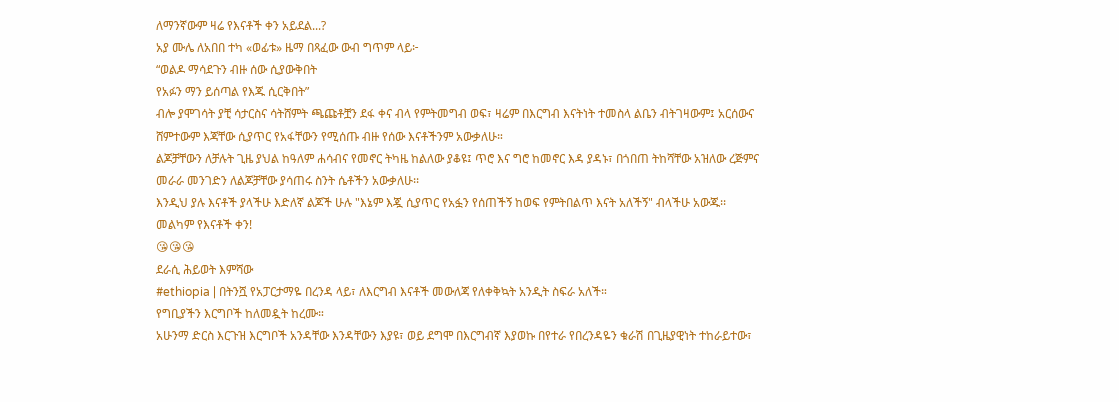ለማንኛውም ዛሬ የእናቶች ቀን አይደል...?
አያ ሙሌ ለአበበ ተካ «ወፊቱ» ዜማ በጻፈው ውብ ግጥም ላይ፦
“ወልዶ ማሳደጉን ብዙ ሰው ሲያውቅበት
የአፉን ማን ይሰጣል የእጁ ሲርቅበት”
ብሎ ያሞገሳት ያቺ ሳታርስና ሳትሸምት ጫጩቶቿን ደፋ ቀና ብላ የምትመግብ ወፍ፣ ዛሬም በእርግብ እናትነት ተመስላ ልቤን ብትገዛውም፤ አርሰውና ሸምተውም እጃቸው ሲያጥር የአፋቸውን የሚሰጡ ብዙ የሰው እናቶችንም አውቃለሁ።
ልጆቻቸውን ለቻሉት ጊዜ ያህል ከዓለም ሐሳብና የመኖር ትካዜ ከልለው ያቆዩ፤ ጥሮ እና ግሮ ከመኖር እዳ ያዳኑ፣ በጎበጠ ትከሻቸው አዝለው ረጅምና መራራ መንገድን ለልጆቻቸው ያሳጠሩ ስንት ሴቶችን አውቃለሁ፡፡
እንዲህ ያሉ እናቶች ያላችሁ እድለኛ ልጆች ሁሉ "እኔም እጇ ሲያጥር የአፏን የሰጠችኝ ከወፍ የምትበልጥ እናት አለችኝ" ብላችሁ አውጁ፡፡
መልካም የእናቶች ቀን!
😘😘😘
ደራሲ ሕይወት እምሻው
#ethiopia | በትንሿ የአፓርታማዬ በረንዳ ላይ፣ ለእርግብ እናቶች መውለጃ የለቀቅኳት አንዲት ስፍራ አለች።
የግቢያችን እርግቦች ከለመዷት ከረሙ።
አሁንማ ድርስ እርጉዝ እርግቦች አንዳቸው እንዳቸውን እያዩ፣ ወይ ደግሞ በእርግብኛ እያወኩ በየተራ የበረንዳዬን ቁራሽ በጊዜያዊነት ተከራይተው፣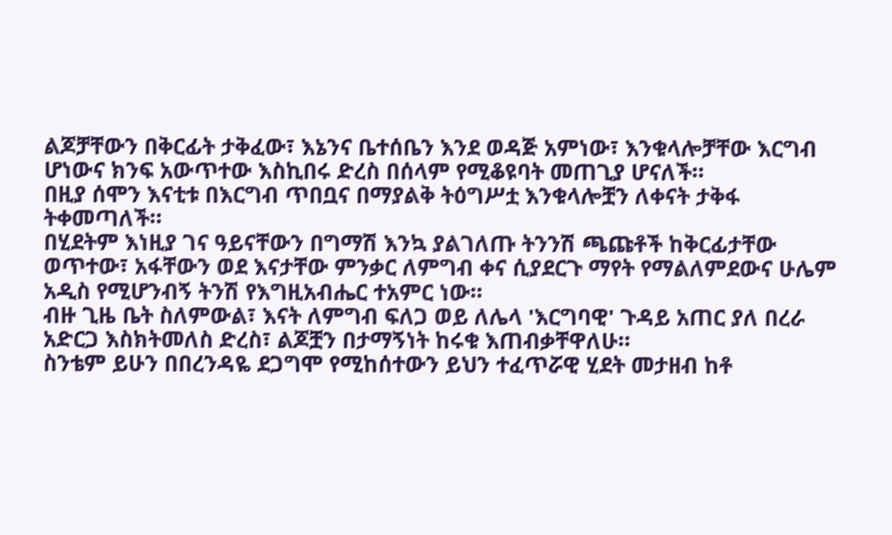ልጆቻቸውን በቅርፊት ታቅፈው፣ እኔንና ቤተሰቤን እንደ ወዳጅ አምነው፣ እንቁላሎቻቸው እርግብ ሆነውና ክንፍ አውጥተው እስኪበሩ ድረስ በሰላም የሚቆዩባት መጠጊያ ሆናለች።
በዚያ ሰሞን እናቲቱ በእርግብ ጥበቧና በማያልቅ ትዕግሥቷ እንቁላሎቿን ለቀናት ታቅፋ ትቀመጣለች።
በሂደትም እነዚያ ገና ዓይናቸውን በግማሽ እንኳ ያልገለጡ ትንንሽ ጫጩቶች ከቅርፊታቸው ወጥተው፣ አፋቸውን ወደ እናታቸው ምንቃር ለምግብ ቀና ሲያደርጉ ማየት የማልለምደውና ሁሌም አዲስ የሚሆንብኝ ትንሽ የእግዚአብሔር ተአምር ነው።
ብዙ ጊዜ ቤት ስለምውል፣ እናት ለምግብ ፍለጋ ወይ ለሌላ 'እርግባዊ' ጉዳይ አጠር ያለ በረራ አድርጋ እስክትመለስ ድረስ፣ ልጆቿን በታማኝነት ከሩቁ እጠብቃቸዋለሁ።
ስንቴም ይሁን በበረንዳዬ ደጋግሞ የሚከሰተውን ይህን ተፈጥሯዊ ሂደት መታዘብ ከቶ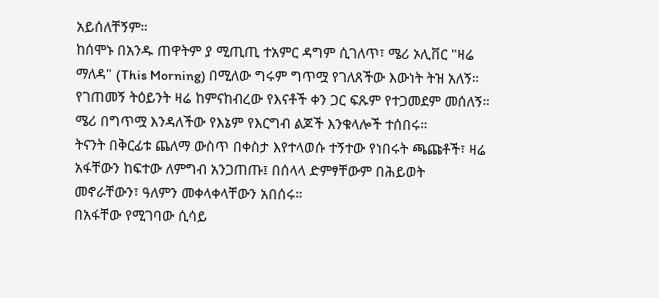አይሰለቸኝም።
ከሰሞኑ በአንዱ ጠዋትም ያ ሚጢጢ ተአምር ዳግም ሲገለጥ፣ ሜሪ ኦሊቨር "ዛሬ ማለዳ" (This Morning) በሚለው ግሩም ግጥሟ የገለጸችው እውነት ትዝ አለኝ።
የገጠመኝ ትዕይንት ዛሬ ከምናከብረው የእናቶች ቀን ጋር ፍጹም የተጋመደም መሰለኝ።
ሜሪ በግጥሟ እንዳለችው የእኔም የእርግብ ልጆች እንቁላሎች ተሰበሩ።
ትናንት በቅርፊቱ ጨለማ ውስጥ በቀስታ እየተላወሱ ተኝተው የነበሩት ጫጩቶች፣ ዛሬ አፋቸውን ከፍተው ለምግብ አንጋጠጡ፤ በሰላላ ድምፃቸውም በሕይወት መኖራቸውን፣ ዓለምን መቀላቀላቸውን አበሰሩ።
በአፋቸው የሚገባው ሲሳይ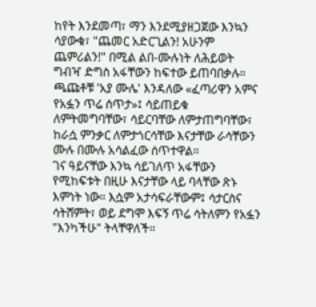ከየት እንደመጣ፣ ማን እንደሚያዘጋጀው እንኳን ሳያውቁ፣ "ጨመር አድርጊልን! አሁንም ጨምሪልን!" በሚል ልበ-ሙሉነት ለሕይወት ግብዣ ድግስ አፋቸውን ከፍተው ይጠባበቃሉ።
ጫጩቶቹ 'አያ ሙሌ' እንዳለው «ፈጣሪዋን አምና የአፏን ጥሬ ሰጥታ»፤ ሳይጠይቁ ለምትመግባቸው፣ ሳይርባቸው ለምታጠግባቸው፣ ከራሷ ምንቃር ለምታጎርሳቸው እናታቸው ራሳቸውን ሙሉ በሙሉ አሳልፈው ሰጥተዋል።
ገና ዓይናቸው እንኳ ሳይገለጥ አፋቸውን የሚከፍቱት በዚሁ እናታቸው ላይ ባላቸው ጽኑ እምነት ነው። እሷም አታሳፍራቸውም፤ ሳታርስና ሳትሸምት፣ ወይ ደግሞ እፍኝ ጥሬ ሳትለምን የአፏን "እንካችሁ" ትላቸዋለች።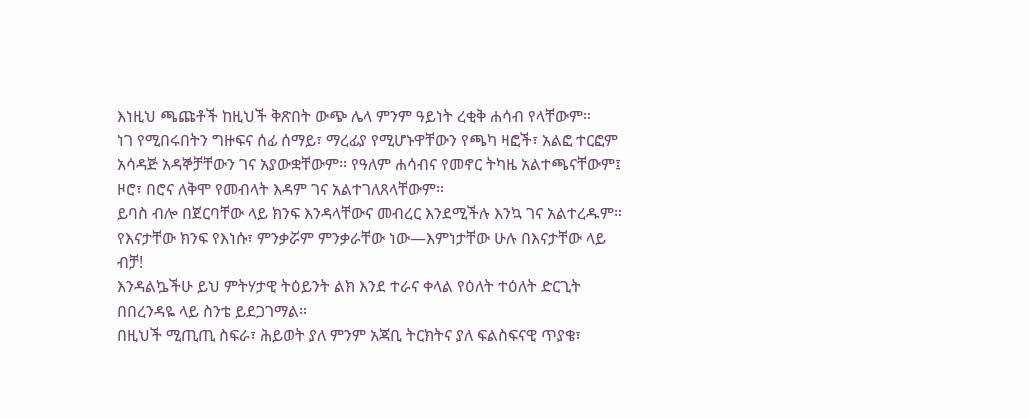እነዚህ ጫጩቶች ከዚህች ቅጽበት ውጭ ሌላ ምንም ዓይነት ረቂቅ ሐሳብ የላቸውም።
ነገ የሚበሩበትን ግዙፍና ሰፊ ሰማይ፣ ማረፊያ የሚሆኑዋቸውን የጫካ ዛፎች፣ አልፎ ተርፎም አሳዳጅ አዳኞቻቸውን ገና አያውቋቸውም። የዓለም ሐሳብና የመኖር ትካዜ አልተጫናቸውም፤ ዞሮ፣ በሮና ለቅሞ የመብላት እዳም ገና አልተገለጸላቸውም።
ይባስ ብሎ በጀርባቸው ላይ ክንፍ እንዳላቸውና መብረር እንደሚችሉ እንኳ ገና አልተረዱም። የእናታቸው ክንፍ የእነሱ፣ ምንቃሯም ምንቃራቸው ነው—እምነታቸው ሁሉ በእናታቸው ላይ ብቻ!
እንዳልኴችሁ ይህ ምትሃታዊ ትዕይንት ልክ እንደ ተራና ቀላል የዕለት ተዕለት ድርጊት በበረንዳዬ ላይ ስንቴ ይደጋገማል።
በዚህች ሚጢጢ ስፍራ፣ ሕይወት ያለ ምንም አጃቢ ትርክትና ያለ ፍልስፍናዊ ጥያቄ፣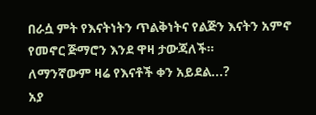በራሷ ምት የእናትነትን ጥልቅነትና የልጅን እናትን አምኖ የመኖር ጅማሮን እንደ ዋዛ ታውጃለች።
ለማንኛውም ዛሬ የእናቶች ቀን አይደል...?
አያ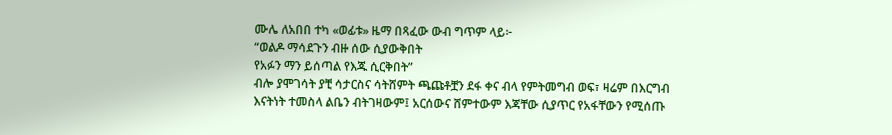ሙሌ ለአበበ ተካ «ወፊቱ» ዜማ በጻፈው ውብ ግጥም ላይ፦
“ወልዶ ማሳደጉን ብዙ ሰው ሲያውቅበት
የአፉን ማን ይሰጣል የእጁ ሲርቅበት”
ብሎ ያሞገሳት ያቺ ሳታርስና ሳትሸምት ጫጩቶቿን ደፋ ቀና ብላ የምትመግብ ወፍ፣ ዛሬም በእርግብ እናትነት ተመስላ ልቤን ብትገዛውም፤ አርሰውና ሸምተውም እጃቸው ሲያጥር የአፋቸውን የሚሰጡ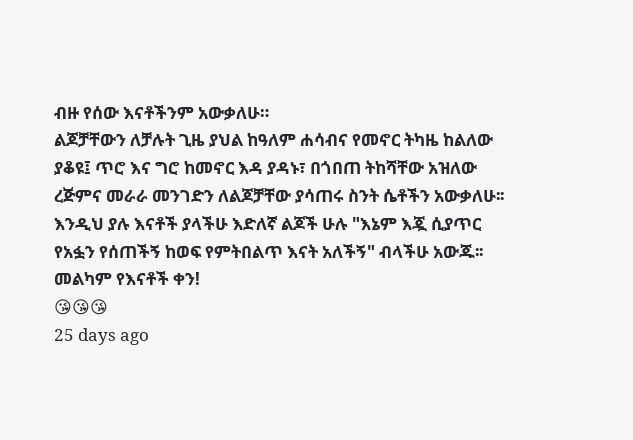ብዙ የሰው እናቶችንም አውቃለሁ።
ልጆቻቸውን ለቻሉት ጊዜ ያህል ከዓለም ሐሳብና የመኖር ትካዜ ከልለው ያቆዩ፤ ጥሮ እና ግሮ ከመኖር እዳ ያዳኑ፣ በጎበጠ ትከሻቸው አዝለው ረጅምና መራራ መንገድን ለልጆቻቸው ያሳጠሩ ስንት ሴቶችን አውቃለሁ፡፡
እንዲህ ያሉ እናቶች ያላችሁ እድለኛ ልጆች ሁሉ "እኔም እጇ ሲያጥር የአፏን የሰጠችኝ ከወፍ የምትበልጥ እናት አለችኝ" ብላችሁ አውጁ፡፡
መልካም የእናቶች ቀን!
😘😘😘
25 days ago